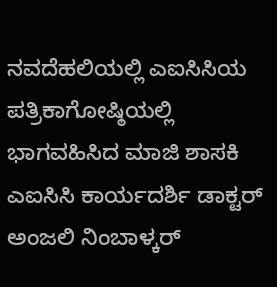ನವದೆಹಲಿಯಲ್ಲಿ ಎಐಸಿಸಿಯ ಪತ್ರಿಕಾಗೋಷ್ಠಿಯಲ್ಲಿ ಭಾಗವಹಿಸಿದ ಮಾಜಿ ಶಾಸಕಿ ಎಐಸಿಸಿ ಕಾರ್ಯದರ್ಶಿ ಡಾಕ್ಟರ್ ಅಂಜಲಿ ನಿಂಬಾಳ್ಕರ್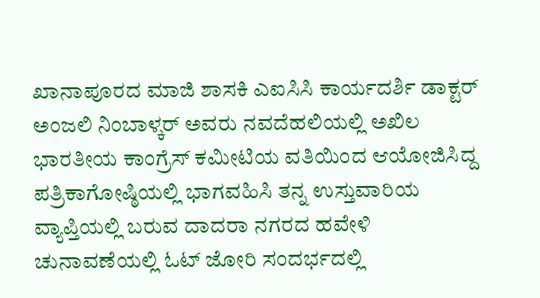ಖಾನಾಪೂರದ ಮಾಜಿ ಶಾಸಕಿ ಎಐಸಿಸಿ ಕಾರ್ಯದರ್ಶಿ ಡಾಕ್ಟರ್ ಅಂಜಲಿ ನಿಂಬಾಳ್ಕರ್ ಅವರು ನವದೆಹಲಿಯಲ್ಲಿ ಅಖಿಲ ಭಾರತೀಯ ಕಾಂಗ್ರೆಸ್ ಕಮೀಟಿಯ ವತಿಯಿಂದ ಆಯೋಜಿಸಿದ್ದ ಪತ್ರಿಕಾಗೋಷ್ಠಿಯಲ್ಲಿ ಭಾಗವಹಿಸಿ ತನ್ನ ಉಸ್ತುವಾರಿಯ ವ್ಯಾಪ್ತಿಯಲ್ಲಿ ಬರುವ ದಾದರಾ ನಗರದ ಹವೇಳಿ ಚುನಾವಣೆಯಲ್ಲಿ ಓಟ್ ಜೋರಿ ಸಂದರ್ಭದಲ್ಲಿ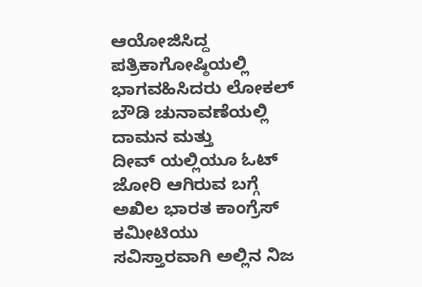ಆಯೋಜಿಸಿದ್ದ ಪತ್ರಿಕಾಗೋಷ್ಠಿಯಲ್ಲಿ ಭಾಗವಹಿಸಿದರು ಲೋಕಲ್ ಬೌಡಿ ಚುನಾವಣೆಯಲ್ಲಿ ದಾಮನ ಮತ್ತು
ದೀವ್ ಯಲ್ಲಿಯೂ ಓಟ್ ಜೋರಿ ಆಗಿರುವ ಬಗ್ಗೆ ಅಖಿಲ ಭಾರತ ಕಾಂಗ್ರೆಸ್ ಕಮೀಟಿಯು ಸವಿಸ್ತಾರವಾಗಿ ಅಲ್ಲಿನ ನಿಜ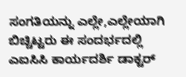ಸಂಗತಿಯನ್ನು ಎಲ್ಲೇ,ಎಲ್ಲೇಯಾಗಿ ಬಿಚ್ಚಿಟ್ಟರು ಈ ಸಂದರ್ಭದಲ್ಲಿ ಎಐಸಿಸಿ ಕಾರ್ಯದರ್ಶಿ ಡಾಕ್ಟರ್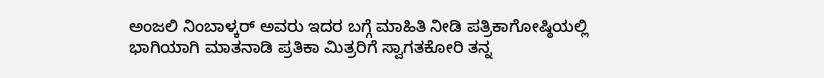ಅಂಜಲಿ ನಿಂಬಾಳ್ಕರ್ ಅವರು ಇದರ ಬಗ್ಗೆ ಮಾಹಿತಿ ನೀಡಿ ಪತ್ರಿಕಾಗೋಷ್ಠಿಯಲ್ಲಿ ಭಾಗಿಯಾಗಿ ಮಾತನಾಡಿ ಪ್ರತಿಕಾ ಮಿತ್ರರಿಗೆ ಸ್ವಾಗತಕೋರಿ ತನ್ನ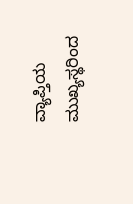ವ್ಯಾಪ್ತಿಯ ಮುಖ್ಯಸ್ಥರಿಂದ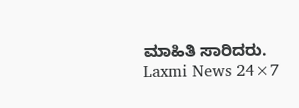ಮಾಹಿತಿ ಸಾರಿದರು.
Laxmi News 24×7